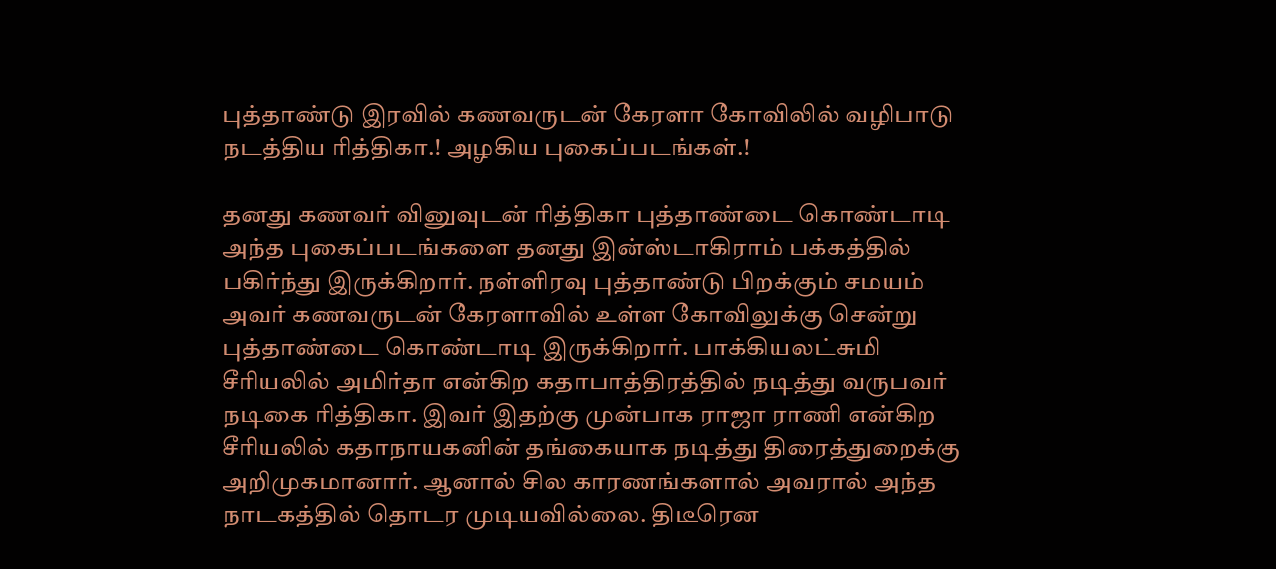புத்தாண்டு இரவில் கணவருடன் கேரளா கோவிலில் வழிபாடு நடத்திய ரித்திகா.! அழகிய புகைப்படங்கள்.!

தனது கணவர் வினுவுடன் ரித்திகா புத்தாண்டை கொண்டாடி அந்த புகைப்படங்களை தனது இன்ஸ்டாகிராம் பக்கத்தில் பகிர்ந்து இருக்கிறார். நள்ளிரவு புத்தாண்டு பிறக்கும் சமயம் அவர் கணவருடன் கேரளாவில் உள்ள கோவிலுக்கு சென்று புத்தாண்டை கொண்டாடி இருக்கிறார். பாக்கியலட்சுமி சீரியலில் அமிர்தா என்கிற கதாபாத்திரத்தில் நடித்து வருபவர் நடிகை ரித்திகா. இவர் இதற்கு முன்பாக ராஜா ராணி என்கிற சீரியலில் கதாநாயகனின் தங்கையாக நடித்து திரைத்துறைக்கு அறிமுகமானார். ஆனால் சில காரணங்களால் அவரால் அந்த நாடகத்தில் தொடர முடியவில்லை. திடீரென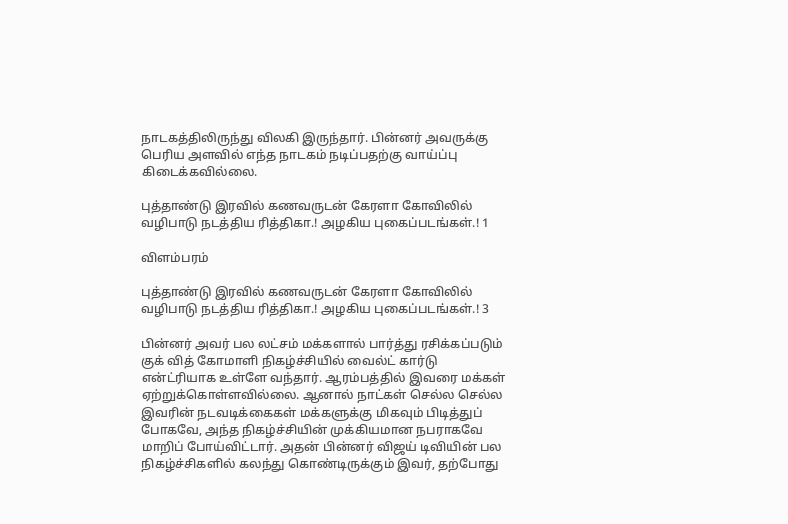நாடகத்திலிருந்து விலகி இருந்தார். பின்னர் அவருக்கு பெரிய அளவில் எந்த நாடகம் நடிப்பதற்கு வாய்ப்பு கிடைக்கவில்லை.

புத்தாண்டு இரவில் கணவருடன் கேரளா கோவிலில் வழிபாடு நடத்திய ரித்திகா.! அழகிய புகைப்படங்கள்.! 1

விளம்பரம்

புத்தாண்டு இரவில் கணவருடன் கேரளா கோவிலில் வழிபாடு நடத்திய ரித்திகா.! அழகிய புகைப்படங்கள்.! 3

பின்னர் அவர் பல லட்சம் மக்களால் பார்த்து ரசிக்கப்படும் குக் வித் கோமாளி நிகழ்ச்சியில் வைல்ட் கார்டு என்ட்ரியாக உள்ளே வந்தார். ஆரம்பத்தில் இவரை மக்கள் ஏற்றுக்கொள்ளவில்லை. ஆனால் நாட்கள் செல்ல செல்ல இவரின் நடவடிக்கைகள் மக்களுக்கு மிகவும் பிடித்துப் போகவே, அந்த நிகழ்ச்சியின் முக்கியமான நபராகவே மாறிப் போய்விட்டார். அதன் பின்னர் விஜய் டிவியின் பல நிகழ்ச்சிகளில் கலந்து கொண்டிருக்கும் இவர், தற்போது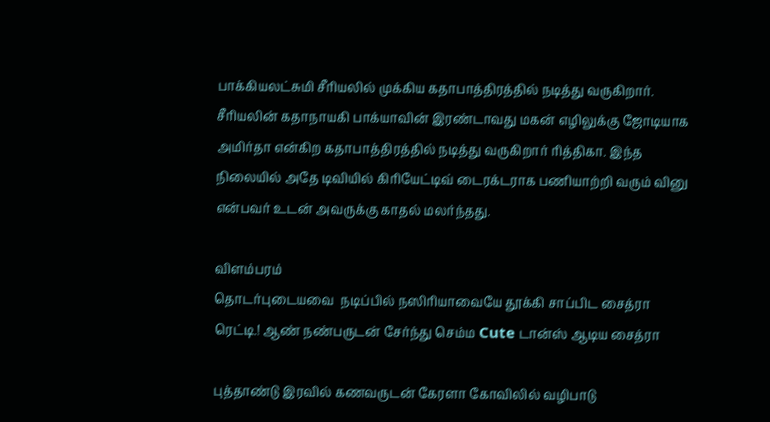பாக்கியலட்சுமி சீரியலில் முக்கிய கதாபாத்திரத்தில் நடித்து வருகிறார். சீரியலின் கதாநாயகி பாக்யாவின் இரண்டாவது மகன் எழிலுக்கு ஜோடியாக அமிர்தா என்கிற கதாபாத்திரத்தில் நடித்து வருகிறார் ரித்திகா. இந்த நிலையில் அதே டிவியில் கிரியேட்டிவ் டைரக்டராக பணியாற்றி வரும் வினு என்பவர் உடன் அவருக்கு காதல் மலர்ந்தது.

விளம்பரம்
தொடர்புடையவை  நடிப்பில் நஸிரியாவையே தூக்கி சாப்பிட சைத்ரா ரெட்டி.! ஆண் நண்பருடன் சேர்ந்து செம்ம Cute டான்ஸ் ஆடிய சைத்ரா

புத்தாண்டு இரவில் கணவருடன் கேரளா கோவிலில் வழிபாடு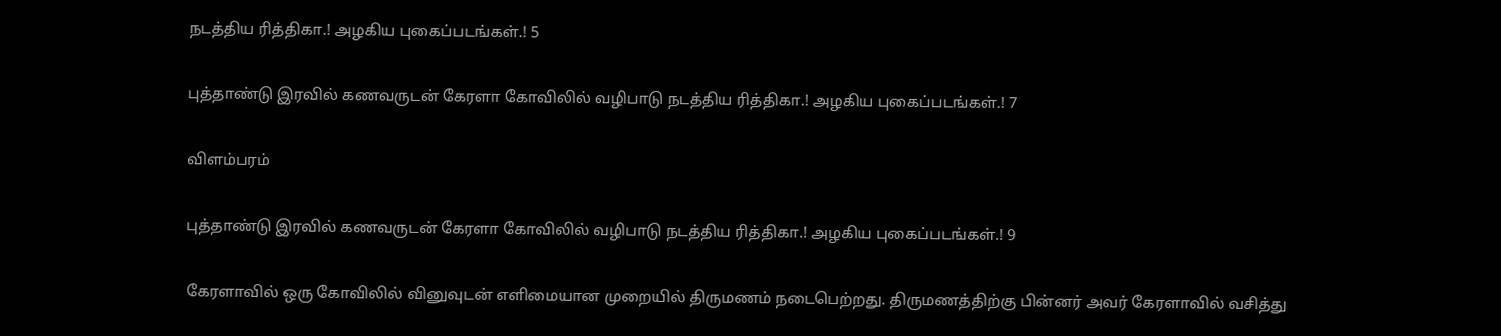நடத்திய ரித்திகா.! அழகிய புகைப்படங்கள்.! 5

புத்தாண்டு இரவில் கணவருடன் கேரளா கோவிலில் வழிபாடு நடத்திய ரித்திகா.! அழகிய புகைப்படங்கள்.! 7

விளம்பரம்

புத்தாண்டு இரவில் கணவருடன் கேரளா கோவிலில் வழிபாடு நடத்திய ரித்திகா.! அழகிய புகைப்படங்கள்.! 9

கேரளாவில் ஒரு கோவிலில் வினுவுடன் எளிமையான முறையில் திருமணம் நடைபெற்றது. திருமணத்திற்கு பின்னர் அவர் கேரளாவில் வசித்து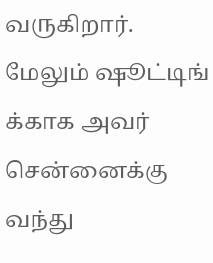வருகிறார். மேலும் ஷூட்டிங் க்காக அவர் சென்னைக்கு வந்து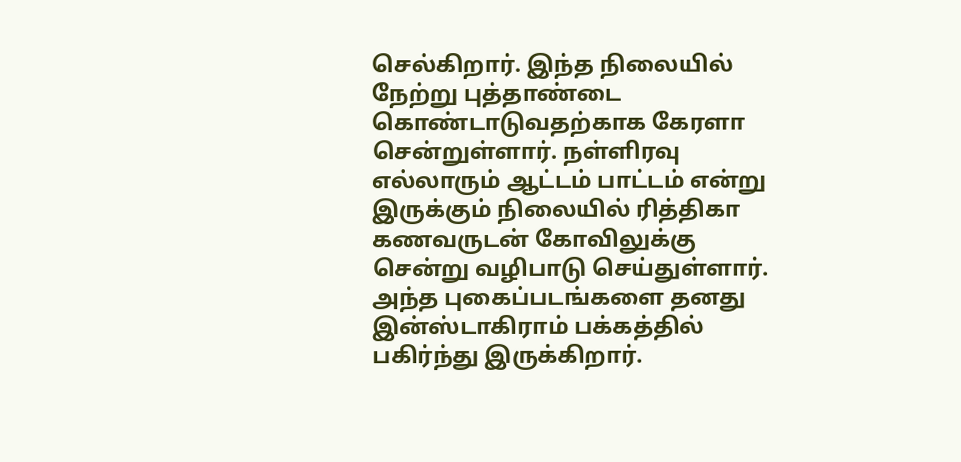செல்கிறார். இந்த நிலையில் நேற்று புத்தாண்டை கொண்டாடுவதற்காக கேரளா சென்றுள்ளார். நள்ளிரவு எல்லாரும் ஆட்டம் பாட்டம் என்று இருக்கும் நிலையில் ரித்திகா கணவருடன் கோவிலுக்கு சென்று வழிபாடு செய்துள்ளார். அந்த புகைப்படங்களை தனது இன்ஸ்டாகிராம் பக்கத்தில் பகிர்ந்து இருக்கிறார்.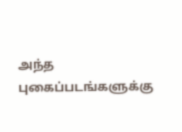அந்த புகைப்படங்களுக்கு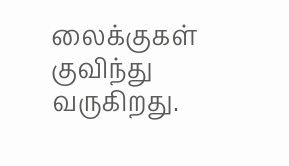லைக்குகள் குவிந்து வருகிறது.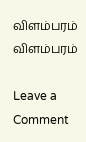விளம்பரம்
விளம்பரம்

Leave a Comment